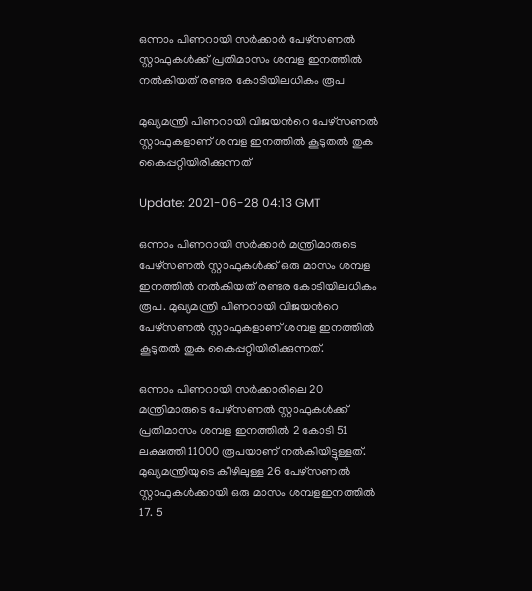ഒന്നാം പിണറായി സര്‍ക്കാര്‍ പേഴ്സണല്‍ സ്റ്റാഫുകള്‍ക്ക് പ്രതിമാസം ശമ്പള ഇനത്തില്‍ നല്‍കിയത് രണ്ടര കോടിയിലധികം രൂപ

മുഖ്യമന്ത്രി പിണറായി വിജയന്‍റെ പേഴ്സണല്‍ സ്റ്റാഫുകളാണ് ശമ്പള ഇനത്തില്‍ കൂടുതല്‍ തുക കൈപ്പറ്റിയിരിക്കുന്നത്

Update: 2021-06-28 04:13 GMT

ഒന്നാം പിണറായി സര്‍ക്കാര്‍ മന്ത്രിമാരുടെ പേഴ്സണല്‍ സ്റ്റാഫുകള്‍ക്ക് ഒരു മാസം ശമ്പള ഇനത്തില്‍ നല്‍കിയത് രണ്ടര കോടിയിലധികം രൂപ. മുഖ്യമന്ത്രി പിണറായി വിജയന്‍റെ പേഴ്സണല്‍ സ്റ്റാഫുകളാണ് ശമ്പള ഇനത്തില്‍ കൂടുതല്‍ തുക കൈപ്പറ്റിയിരിക്കുന്നത്.

ഒന്നാം പിണറായി സര്‍ക്കാരിലെ 20 മന്ത്രിമാരുടെ പേഴ്സണല്‍ സ്റ്റാഫുകള്‍ക്ക് പ്രതിമാസം ശമ്പള ഇനത്തില്‍ 2 കോടി 51 ലക്ഷത്തി 11000 രൂപയാണ് നല്‍കിയിട്ടുള്ളത്. മുഖ്യമന്ത്രിയുടെ കീഴിലുള്ള 26 പേഴ്സണല്‍ സ്റ്റാഫുകള്‍ക്കായി ഒരു മാസം ശമ്പളഇനത്തില്‍ 17. 5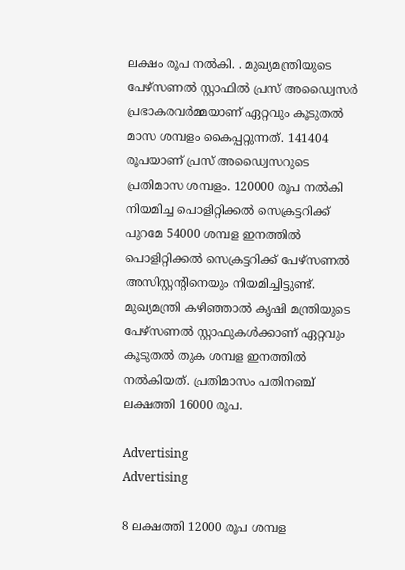ലക്ഷം രൂപ നല്‍കി. . മുഖ്യമന്ത്രിയുടെ പേഴ്സണല്‍ സ്റ്റാഫില്‍ പ്രസ് അഡ്വൈസര്‍ പ്രഭാകരവര്‍മ്മയാണ് ഏറ്റവും കൂടുതല്‍ മാസ ശമ്പളം കൈപ്പറ്റുന്നത്. 141404 രൂപയാണ് പ്രസ് അഡ്വൈസറുടെ പ്രതിമാസ ശമ്പളം. 120000 രൂപ നല്‍കി നിയമിച്ച പൊളിറ്റിക്കല്‍ സെക്രട്ടറിക്ക് പുറമേ 54000 ശമ്പള ഇനത്തില്‍ പൊളിറ്റിക്കല്‍ സെക്രട്ടറിക്ക് പേഴ്സണല്‍ അസിസ്റ്റന്‍റിനെയും നിയമിച്ചിട്ടുണ്ട്. മുഖ്യമന്ത്രി കഴിഞ്ഞാല്‍ കൃഷി മന്ത്രിയുടെ പേഴ്സണല്‍ സ്റ്റാഫുകള്‍ക്കാണ് ഏറ്റവും കൂടുതല്‍ തുക ശമ്പള ഇനത്തില്‍ നല്‍കിയത്. പ്രതിമാസം പതിനഞ്ച് ലക്ഷത്തി 16000 രൂപ.

Advertising
Advertising

8 ലക്ഷത്തി 12000 രൂപ ശമ്പള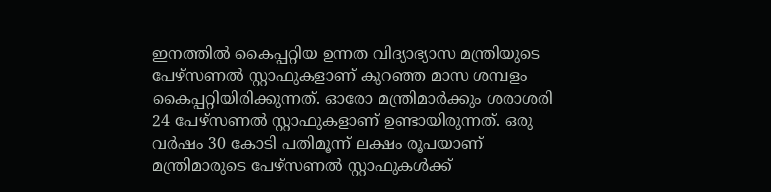ഇനത്തില്‍ കൈപ്പറ്റിയ ഉന്നത വിദ്യാഭ്യാസ മന്ത്രിയുടെ പേഴ്സണല്‍ സ്റ്റാഫുകളാണ് കുറഞ്ഞ മാസ ശമ്പളം കൈപ്പറ്റിയിരിക്കുന്നത്. ഓരോ മന്ത്രിമാര്‍ക്കും ശരാശരി 24 പേഴ്സണല്‍ സ്റ്റാഫുകളാണ് ഉണ്ടായിരുന്നത്. ഒരു വര്‍ഷം 30 കോടി പതിമൂന്ന് ലക്ഷം രൂപയാണ് മന്ത്രിമാരുടെ പേഴ്സണല്‍ സ്റ്റാഫുകള്‍ക്ക്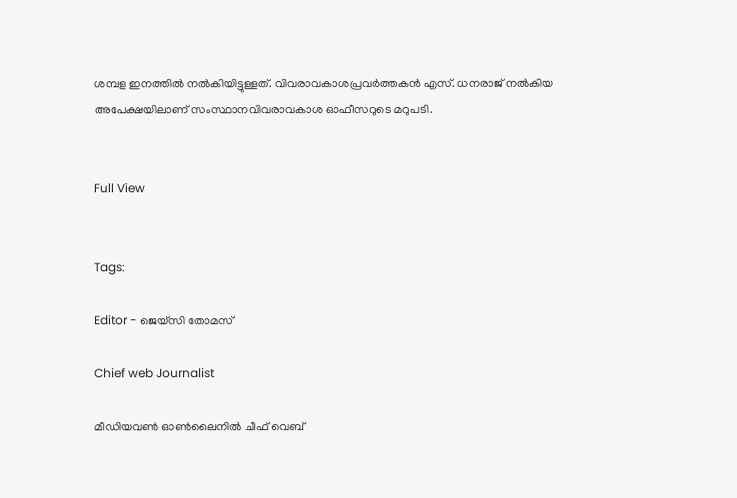ശമ്പള ഇനത്തില്‍ നല്‍കിയിട്ടുള്ളത്. വിവരാവകാശപ്രവര്‍ത്തകന്‍‌ എസ്. ധനരാജ് നല്‍കിയ അപേക്ഷയിലാണ് സംസ്ഥാനവിവരാവകാശ ഓഫീസറുടെ മറുപടി.


Full View


Tags:

Editor - ജെയ്സി തോമസ്

Chief web Journalist

മീഡിയവൺ ഓൺലൈനിൽ ചീഫ് വെബ്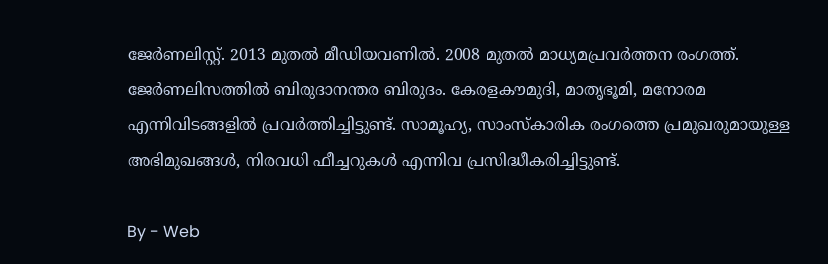ജേർണലിസ്റ്റ്. 2013 മുതൽ മീഡിയവണിൽ. 2008 മുതൽ മാധ്യമപ്രവർത്തന രംഗത്ത്. ജേർണലിസത്തിൽ ബിരുദാനന്തര ബിരുദം. കേരളകൗമുദി, മാതൃഭൂമി, മനോരമ എന്നിവിടങ്ങളിൽ പ്രവർത്തിച്ചിട്ടുണ്ട്. സാമൂഹ്യ, സാംസ്‌കാരിക രംഗത്തെ പ്രമുഖരുമായുള്ള അഭിമുഖങ്ങൾ, നിരവധി ഫീച്ചറുകൾ എന്നിവ പ്രസിദ്ധീകരിച്ചിട്ടുണ്ട്.

By - Web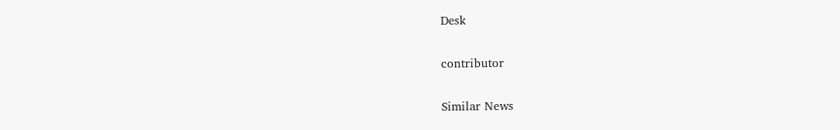Desk

contributor

Similar News